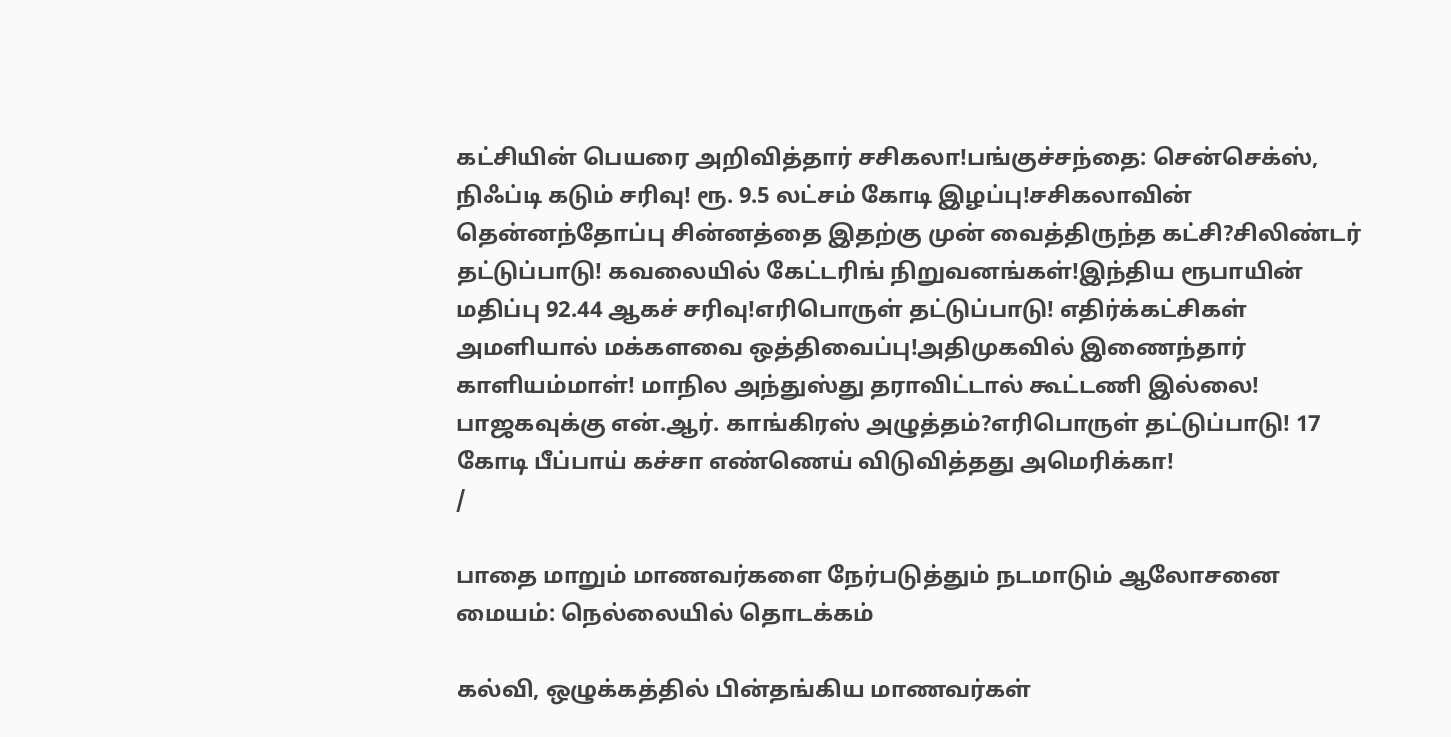கட்சியின் பெயரை அறிவித்தார் சசிகலா!பங்குச்சந்தை: சென்செக்ஸ், நிஃப்டி கடும் சரிவு! ரூ. 9.5 லட்சம் கோடி இழப்பு!சசிகலாவின் தென்னந்தோப்பு சின்னத்தை இதற்கு முன் வைத்திருந்த கட்சி?சிலிண்டர் தட்டுப்பாடு! கவலையில் கேட்டரிங் நிறுவனங்கள்!இந்திய ரூபாயின் மதிப்பு 92.44 ஆகச் சரிவு!எரிபொருள் தட்டுப்பாடு! எதிர்க்கட்சிகள் அமளியால் மக்களவை ஒத்திவைப்பு!அதிமுகவில் இணைந்தார் காளியம்மாள்! மாநில அந்துஸ்து தராவிட்டால் கூட்டணி இல்லை! பாஜகவுக்கு என்.ஆர். காங்கிரஸ் அழுத்தம்?எரிபொருள் தட்டுப்பாடு! 17 கோடி பீப்பாய் கச்சா எண்ணெய் விடுவித்தது அமெரிக்கா!
/

பாதை மாறும் மாணவர்களை நேர்படுத்தும் நடமாடும் ஆலோசனை மையம்: நெல்லையில் தொடக்கம்

கல்வி, ஒழுக்கத்தில் பின்தங்கிய மாணவர்கள்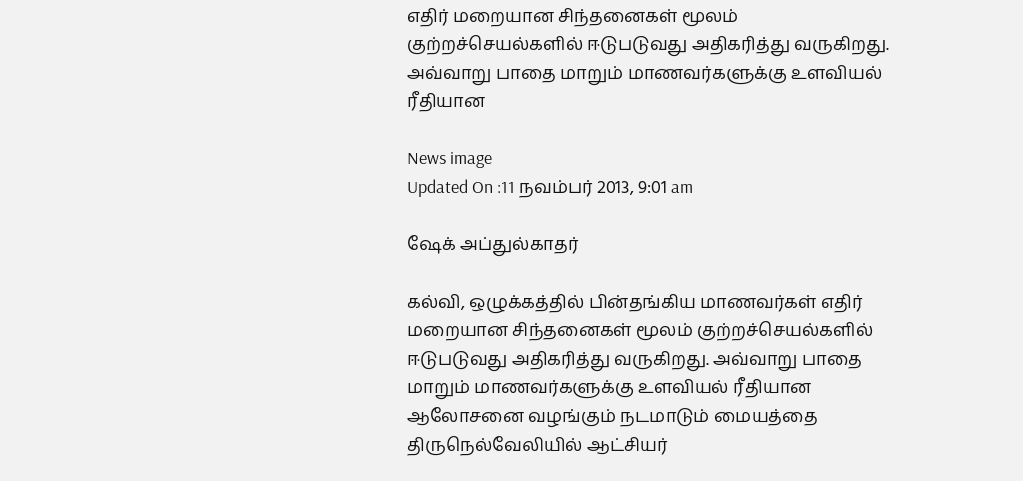எதிர் மறையான சிந்தனைகள் மூலம் குற்றச்செயல்களில் ஈடுபடுவது அதிகரித்து வருகிறது. அவ்வாறு பாதை மாறும் மாணவர்களுக்கு உளவியல் ரீதியான

News image
Updated On :11 நவம்பர் 2013, 9:01 am

ஷேக் அப்துல்காதர்

கல்வி, ஒழுக்கத்தில் பின்தங்கிய மாணவர்கள் எதிர் மறையான சிந்தனைகள் மூலம் குற்றச்செயல்களில் ஈடுபடுவது அதிகரித்து வருகிறது. அவ்வாறு பாதை மாறும் மாணவர்களுக்கு உளவியல் ரீதியான ஆலோசனை வழங்கும் நடமாடும் மையத்தை திருநெல்வேலியில் ஆட்சியர்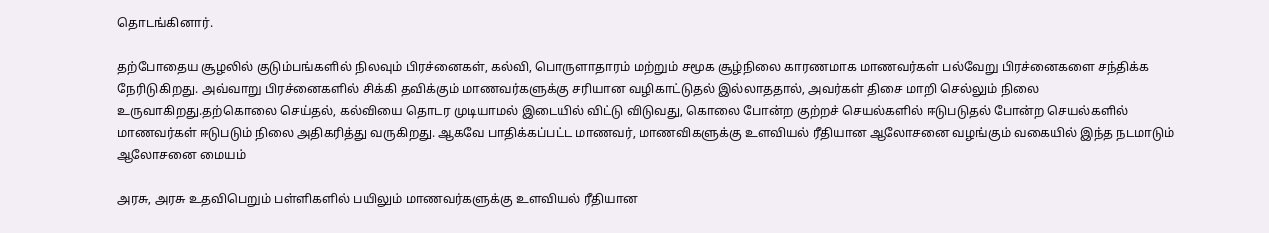தொடங்கினார்.

தற்போதைய சூழலில் குடும்பங்களில் நிலவும் பிரச்னைகள், கல்வி, பொருளாதாரம் மற்றும் சமூக சூழ்நிலை காரணமாக மாணவர்கள் பல்வேறு பிரச்னைகளை சந்திக்க நேரிடுகிறது. அவ்வாறு பிரச்னைகளில் சிக்கி தவிக்கும் மாணவர்களுக்கு சரியான வழிகாட்டுதல் இல்லாததால், அவர்கள் திசை மாறி செல்லும் நிலை உருவாகிறது.தற்கொலை செய்தல், கல்வியை தொடர முடியாமல் இடையில் விட்டு விடுவது, கொலை போன்ற குற்றச் செயல்களில் ஈடுபடுதல் போன்ற செயல்களில் மாணவர்கள் ஈடுபடும் நிலை அதிகரித்து வருகிறது. ஆகவே பாதிக்கப்பட்ட மாணவர், மாணவிகளுக்கு உளவியல் ரீதியான ஆலோசனை வழங்கும் வகையில் இந்த நடமாடும் ஆலோசனை மையம்

அரசு, அரசு உதவிபெறும் பள்ளிகளில் பயிலும் மாணவர்களுக்கு உளவியல் ரீதியான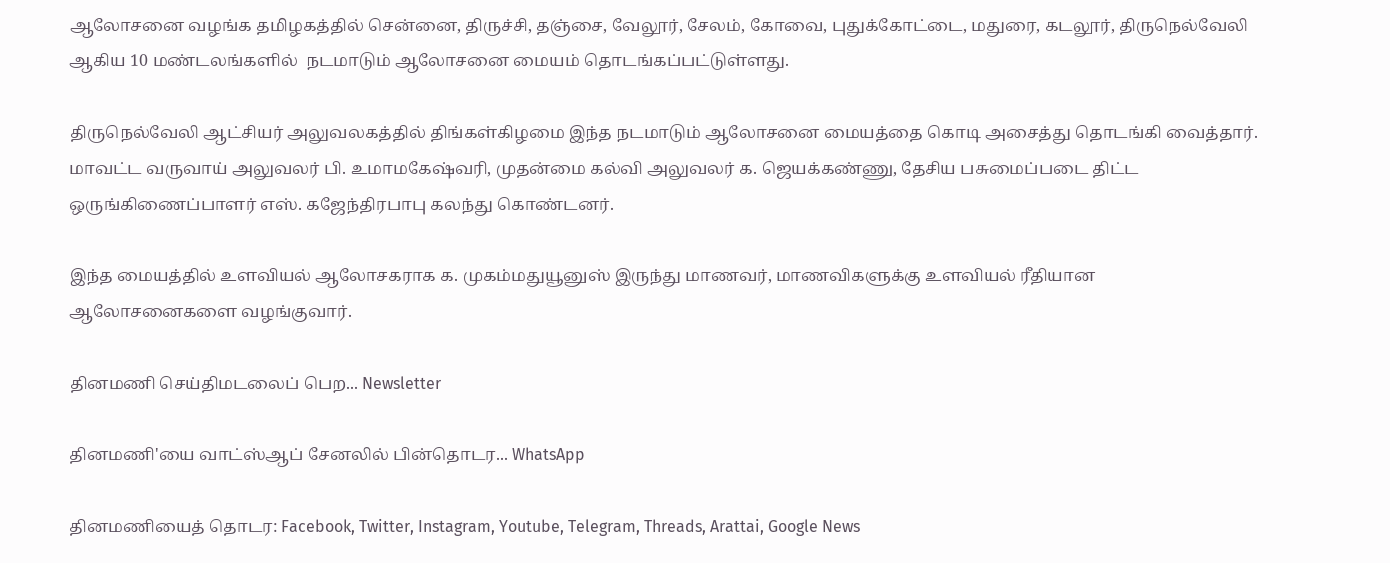ஆலோசனை வழங்க தமிழகத்தில் சென்னை, திருச்சி, தஞ்சை, வேலூர், சேலம், கோவை, புதுக்கோட்டை, மதுரை, கடலூர், திருநெல்வேலி ஆகிய 10 மண்டலங்களில்  நடமாடும் ஆலோசனை மையம் தொடங்கப்பட்டுள்ளது.

திருநெல்வேலி ஆட்சியர் அலுவலகத்தில் திங்கள்கிழமை இந்த நடமாடும் ஆலோசனை மையத்தை கொடி அசைத்து தொடங்கி வைத்தார். மாவட்ட வருவாய் அலுவலர் பி. உமாமகேஷ்வரி, முதன்மை கல்வி அலுவலர் க. ஜெயக்கண்ணு, தேசிய பசுமைப்படை திட்ட ஒருங்கிணைப்பாளர் எஸ். கஜேந்திரபாபு கலந்து கொண்டனர்.

இந்த மையத்தில் உளவியல் ஆலோசகராக க. முகம்மதுயூனுஸ் இருந்து மாணவர், மாணவிகளுக்கு உளவியல் ரீதியான ஆலோசனைகளை வழங்குவார்.

தினமணி செய்திமடலைப் பெற... Newsletter

தினமணி'யை வாட்ஸ்ஆப் சேனலில் பின்தொடர... WhatsApp

தினமணியைத் தொடர: Facebook, Twitter, Instagram, Youtube, Telegram, Threads, Arattai, Google News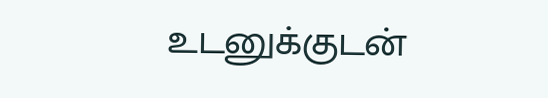உடனுக்குடன்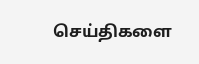செய்திகளை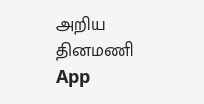அறிய தினமணி App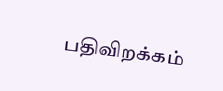பதிவிறக்கம்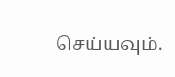செய்யவும்.